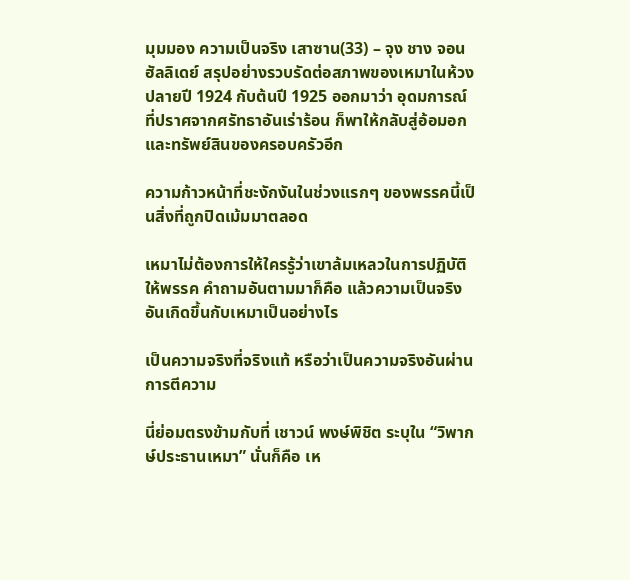มุมมอง ความเป็นจริง เสาซาน(33) – จุง ชาง จอน ฮัลลิเดย์ สรุปอย่างรวบรัดต่อสภาพของเหมาในห้วงปลายปี 1924 กับต้นปี 1925 ออกมาว่า อุดมการณ์ที่ปราศจากศรัทธาอันเร่าร้อน ก็พาให้กลับสู่อ้อมอกและทรัพย์สินของครอบครัวอีก

ความก้าวหน้าที่ชะงักงันในช่วงแรกๆ ของพรรคนี้เป็นสิ่งที่ถูกปิดเม้มมาตลอด

เหมาไม่ต้องการให้ใครรู้ว่าเขาล้มเหลวในการปฏิบัติให้พรรค คำถามอันตามมาก็คือ แล้วความเป็นจริงอันเกิดขึ้นกับเหมาเป็นอย่างไร

เป็นความจริงที่จริงแท้ หรือว่าเป็นความจริงอันผ่านการตีความ

นี่ย่อมตรงข้ามกับที่ เชาวน์ พงษ์พิชิต ระบุใน “วิพากษ์ประธานเหมา” นั่นก็คือ เห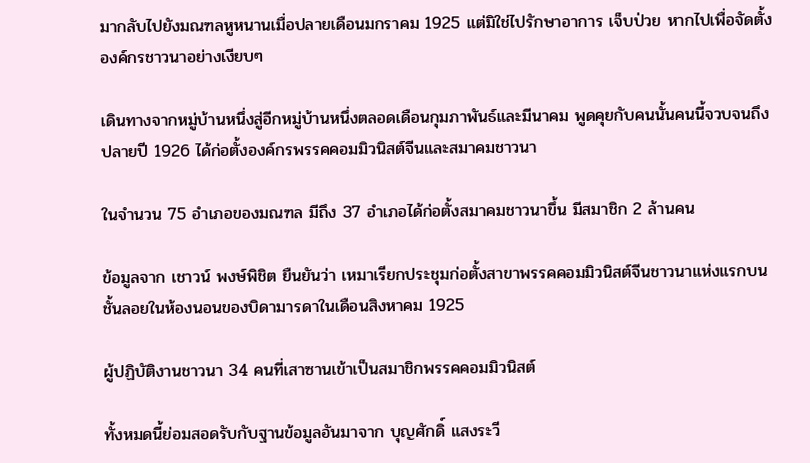มากลับไปยังมณฑลหูหนานเมื่อปลายเดือนมกราคม 1925 แต่มิใช่ไปรักษาอาการ เจ็บป่วย หากไปเพื่อจัดตั้งองค์กรชาวนาอย่างเงียบๆ

เดินทางจากหมู่บ้านหนึ่งสู่อีกหมู่บ้านหนึ่งตลอดเดือนกุมภาพันธ์และมีนาคม พูดคุยกับคนนั้นคนนี้จวบจนถึงปลายปี 1926 ได้ก่อตั้งองค์กรพรรคคอมมิวนิสต์จีนและสมาคมชาวนา

ในจำนวน 75 อำเภอของมณฑล มีถึง 37 อำเภอได้ก่อตั้งสมาคมชาวนาขึ้น มีสมาชิก 2 ล้านคน

ข้อมูลจาก เชาวน์ พงษ์พิชิต ยืนยันว่า เหมาเรียกประชุมก่อตั้งสาขาพรรคคอมมิวนิสต์จีนชาวนาแห่งแรกบนชั้นลอยในห้องนอนของบิดามารดาในเดือนสิงหาคม 1925

ผู้ปฏิบัติงานชาวนา 34 คนที่เสาซานเข้าเป็นสมาชิกพรรคคอมมิวนิสต์

ทั้งหมดนี้ย่อมสอดรับกับฐานข้อมูลอันมาจาก บุญศักดิ์ แสงระวี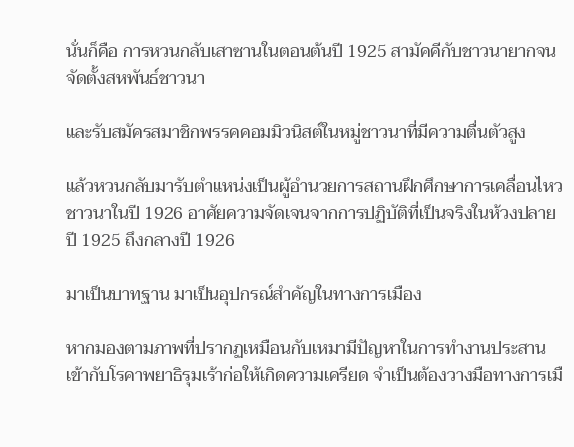นั่นก็คือ การหวนกลับเสาซานในตอนต้นปี 1925 สามัคคีกับชาวนายากจน จัดตั้งสหพันธ์ชาวนา

และรับสมัครสมาชิกพรรคคอมมิวนิสต์ในหมู่ชาวนาที่มีความตื่นตัวสูง

แล้วหวนกลับมารับตำแหน่งเป็นผู้อำนวยการสถานฝึกศึกษาการเคลื่อนไหวชาวนาในปี 1926 อาศัยความจัดเจนจากการปฏิบัติที่เป็นจริงในห้วงปลายปี 1925 ถึงกลางปี 1926

มาเป็นบาทฐาน มาเป็นอุปกรณ์สำคัญในทางการเมือง

หากมองตามภาพที่ปรากฏเหมือนกับเหมามีปัญหาในการทำงานประสานเข้ากับโรคาพยาธิรุมเร้าก่อให้เกิดความเครียด จำเป็นต้องวางมือทางการเมื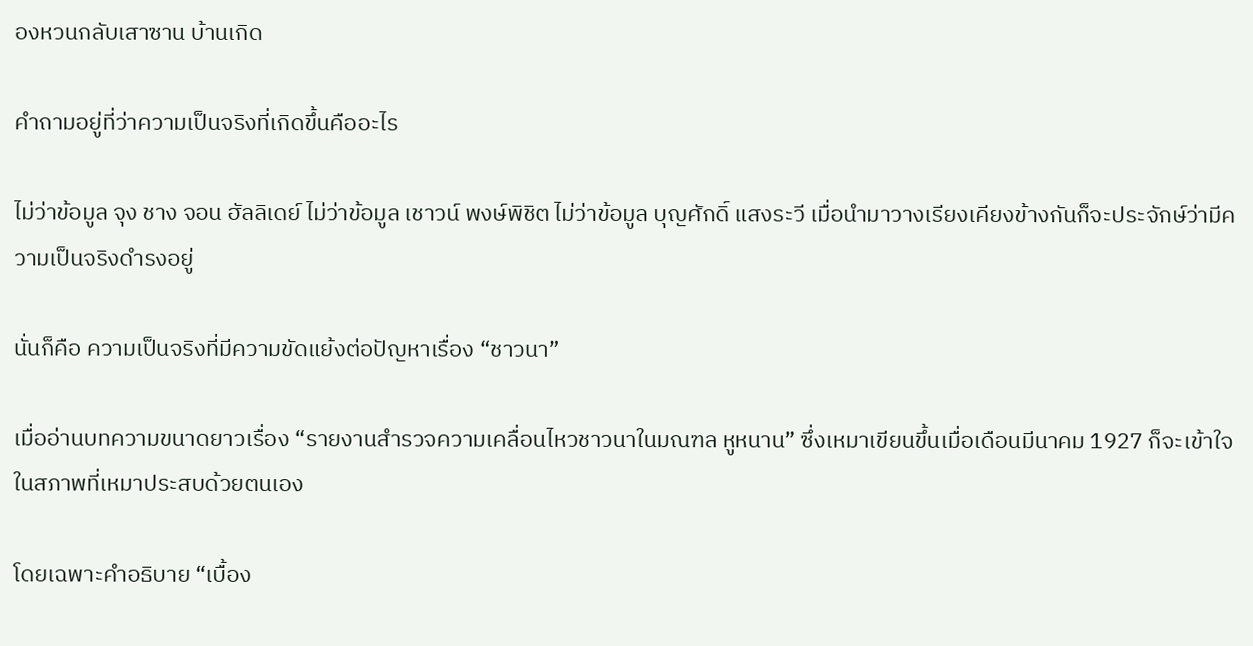องหวนกลับเสาซาน บ้านเกิด

คำถามอยู่ที่ว่าความเป็นจริงที่เกิดขึ้นคืออะไร

ไม่ว่าข้อมูล จุง ชาง จอน ฮัลลิเดย์ ไม่ว่าข้อมูล เชาวน์ พงษ์พิชิต ไม่ว่าข้อมูล บุญศักดิ์ แสงระวี เมื่อนำมาวางเรียงเคียงข้างกันก็จะประจักษ์ว่ามีความเป็นจริงดำรงอยู่

นั่นก็คือ ความเป็นจริงที่มีความขัดแย้งต่อปัญหาเรื่อง “ชาวนา”

เมื่ออ่านบทความขนาดยาวเรื่อง “รายงานสำรวจความเคลื่อนไหวชาวนาในมณฑล หูหนาน” ซึ่งเหมาเขียนขึ้นเมื่อเดือนมีนาคม 1927 ก็จะเข้าใจในสภาพที่เหมาประสบด้วยตนเอง

โดยเฉพาะคำอธิบาย “เบื้อง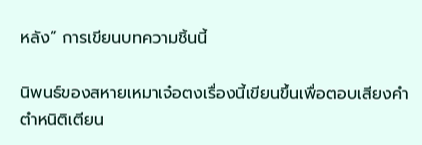หลัง” การเขียนบทความชิ้นนี้

นิพนธ์ของสหายเหมาเจ๋อตงเรื่องนี้เขียนขึ้นเพื่อตอบเสียงคำตำหนิติเตียน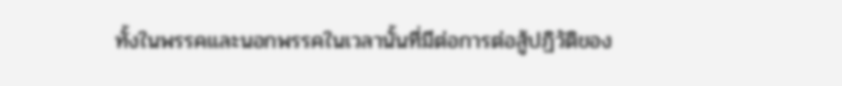ทั้งในพรรคและนอกพรรคในเวลานั้นที่มีต่อการต่อสู้ปฏิวัติของ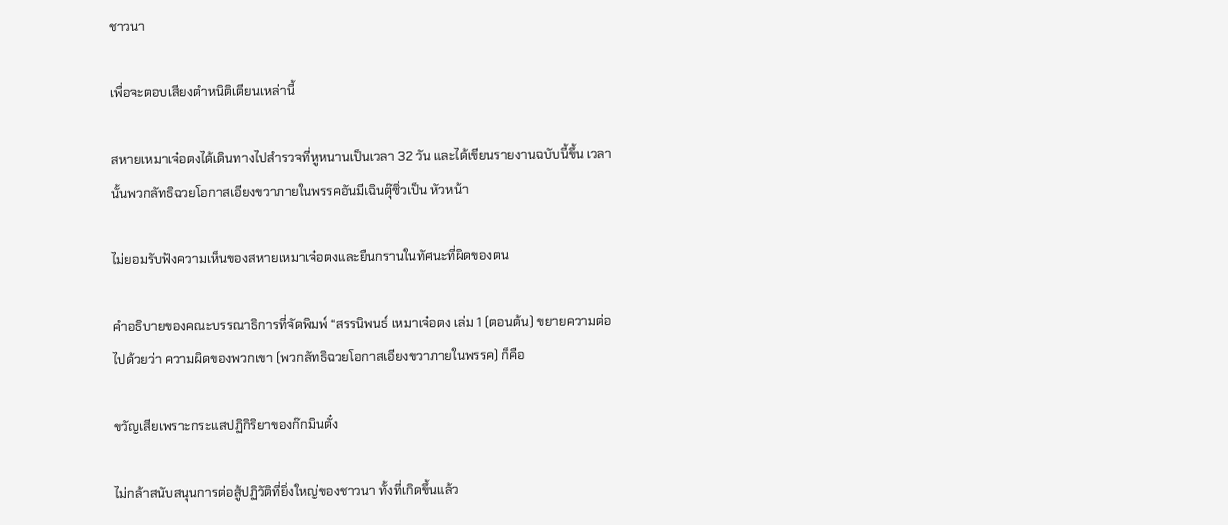ชาวนา

เพื่อจะตอบเสียงตำหนิติเตียนเหล่านี้

สหายเหมาเจ๋อตงได้เดินทางไปสำรวจที่หูหนานเป็นเวลา 32 วัน และได้เขียนรายงานฉบับนี้ขึ้น เวลานั้นพวกลัทธิฉวยโอกาสเอียงขวาภายในพรรคอันมีเฉินตุ๊ซิ่วเป็น หัวหน้า

ไม่ยอมรับฟังความเห็นของสหายเหมาเจ๋อตงและยืนกรานในทัศนะที่ผิดของตน

คําอธิบายของคณะบรรณาธิการที่จัดพิมพ์ “สรรนิพนธ์ เหมาเจ๋อตง เล่ม 1 (ตอนต้น) ขยายความต่อไปด้วยว่า ความผิดของพวกเขา (พวกลัทธิฉวยโอกาสเอียงขวาภายในพรรค) ก็คือ

ขวัญเสียเพราะกระแสปฏิกิริยาของก๊กมินตั๋ง

ไม่กล้าสนับสนุนการต่อสู้ปฏิวัติที่ยิ่งใหญ่ของชาวนา ทั้งที่เกิดขึ้นแล้ว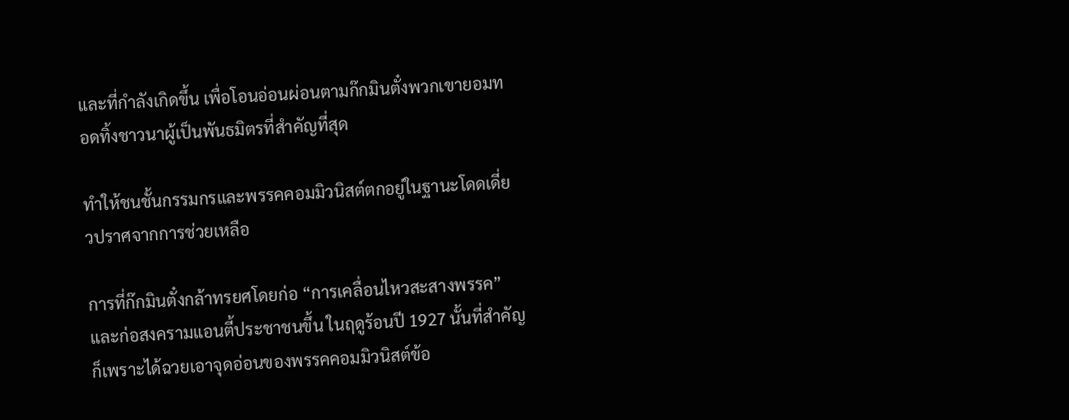และที่กำลังเกิดขึ้น เพื่อโอนอ่อนผ่อนตามก๊กมินตั๋งพวกเขายอมทอดทิ้งชาวนาผู้เป็นพันธมิตรที่สำคัญที่สุด

ทำให้ชนชั้นกรรมกรและพรรคคอมมิวนิสต์ตกอยู่ในฐานะโดดเดี่ยวปราศจากการช่วยเหลือ

การที่ก๊กมินตั๋งกล้าทรยศโดยก่อ “การเคลื่อนไหวสะสางพรรค”และก่อสงครามแอนตี้ประชาชนขึ้น ในฤดูร้อนปี 1927 นั้นที่สำคัญก็เพราะได้ฉวยเอาจุดอ่อนของพรรคคอมมิวนิสต์ข้อ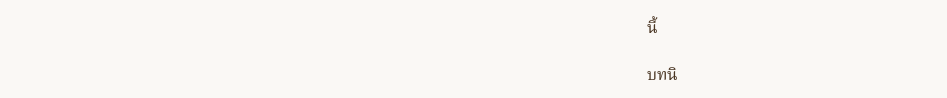นี้

บทนิ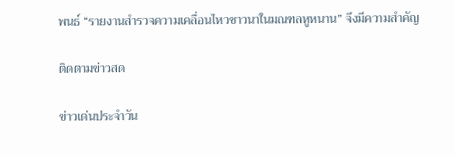พนธ์ “รายงานสำรวจความเคลื่อนไหวชาวนาในมณฑลหูหนาน” จึงมีความสำคัญ

ติดตามข่าวสด

ข่าวเด่นประจำวัน